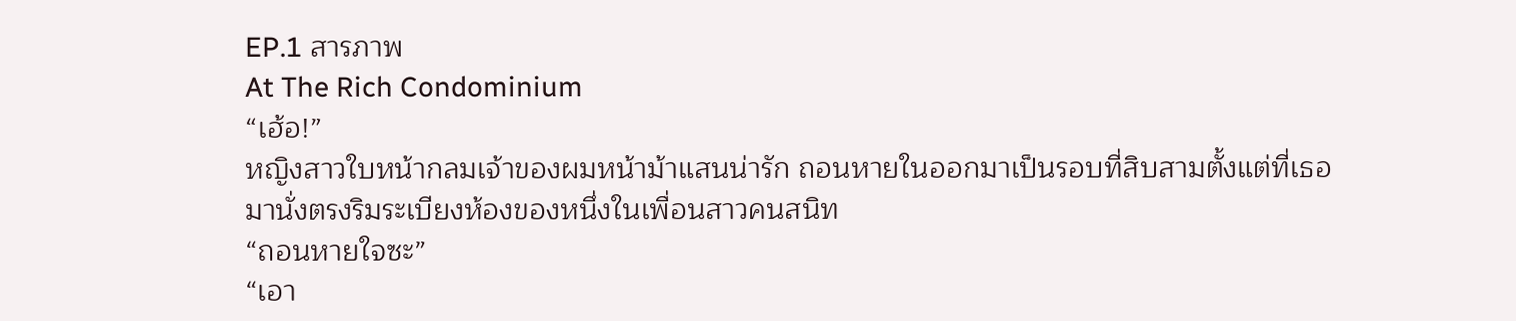EP.1 สารภาพ
At The Rich Condominium
“เฮ้อ!”
หญิงสาวใบหน้ากลมเจ้าของผมหน้าม้าแสนน่ารัก ถอนหายในออกมาเป็นรอบที่สิบสามตั้งแต่ที่เธอมานั่งตรงริมระเบียงห้องของหนึ่งในเพื่อนสาวคนสนิท
“ถอนหายใจซะ”
“เอา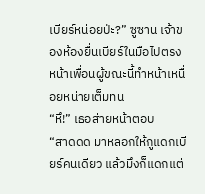เบียร์หน่อยป่ะ?” ซูซาน เจ้าของห้องยื่นเบียร์ในมือไปตรงหน้าเพื่อนผู้ขณะนี้ทำหน้าเหนื่อยหน่ายเต็มทน
“หึ!” เธอส่ายหน้าตอบ
“สาดดด มาหลอกให้กูแดกเบียร์คนเดียว แล้วมึงก็แดกแต่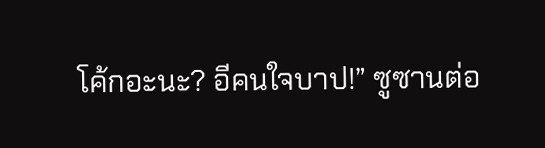โค้กอะนะ? อีคนใจบาป!” ซูซานต่อ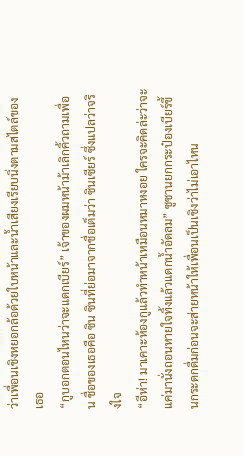ว่าเพื่อนเชิงหยอกล้อด้วยใบหน้าและน้ำเสียงเรียบนิ่งตามสไตล์ของเธอ
“กูบอกตอนไหนว่าจะแดกเบียร์” เจ้าของผมหน้าม้าเลิกคิ้วถามเพื่อน ชื่อของเธอคือ ซิน ซินที่ย่อมาจากชื่อเต็มว่า ซินเซียร์ ซึ่งแปลว่าจริงใจ
“อีห่า! มาเคาะห้องกูแล้วทำหน้าเหมือนหมาหงอย ใครจะคิดล่ะว่าจะแค่มานั่งถอนหายใจทิ้งแล้วแดกน้ำอัดลม” ซูซานยกกระป๋องเบียร์ขึ้นกระดกดื่มก่อนจะส่ายหน้าให้เพื่อนเป็นเชิงว่าไม่เอาไหน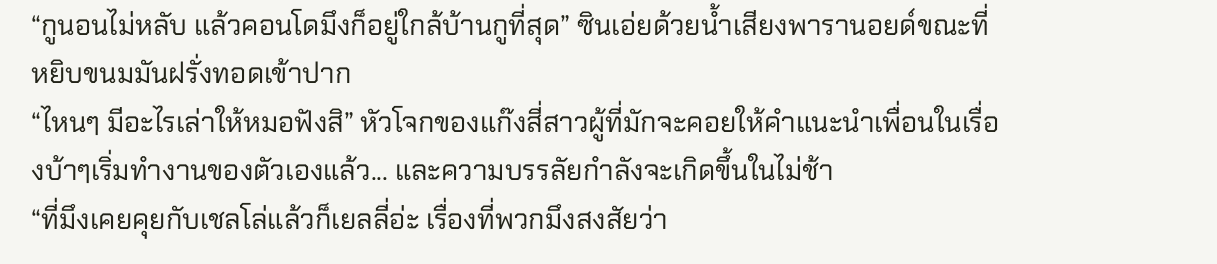“กูนอนไม่หลับ แล้วคอนโดมึงก็อยู่ใกล้บ้านกูที่สุด” ซินเอ่ยด้วยน้ำเสียงพารานอยด์ขณะที่หยิบขนมมันฝรั่งทอดเข้าปาก
“ไหนๆ มีอะไรเล่าให้หมอฟังสิ” หัวโจกของแก๊งสี่สาวผู้ที่มักจะคอยให้คำแนะนำเพื่อนในเรื่องบ้าๆเริ่มทำงานของตัวเองแล้ว... และความบรรลัยกำลังจะเกิดขึ้นในไม่ช้า
“ที่มึงเคยคุยกับเชลโล่แล้วก็เยลลี่อ่ะ เรื่องที่พวกมึงสงสัยว่า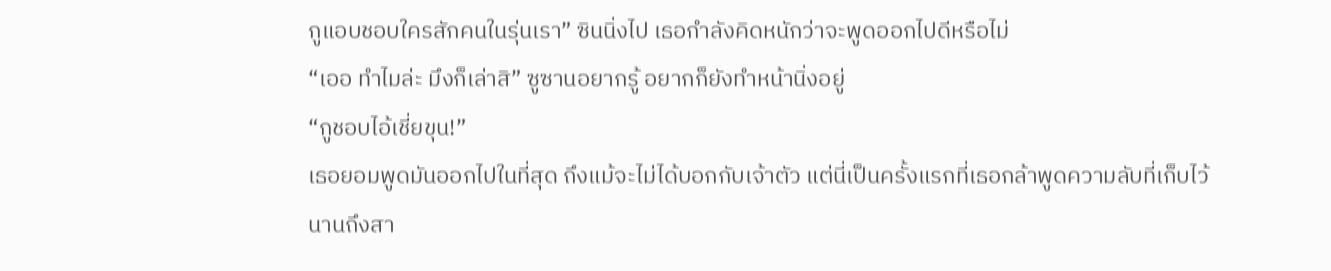กูแอบชอบใครสักคนในรุ่นเรา” ซินนิ่งไป เธอกำลังคิดหนักว่าจะพูดออกไปดีหรือไม่
“เออ ทำไมล่ะ มึงก็เล่าสิ” ซูซานอยากรู้ อยากก็ยังทำหน้านิ่งอยู่
“กูชอบไอ้เชี่ยขุน!”
เธอยอมพูดมันออกไปในที่สุด ถึงแม้จะไม่ได้บอกกับเจ้าตัว แต่นี่เป็นครั้งแรกที่เธอกล้าพูดความลับที่เก็บไว้นานถึงสา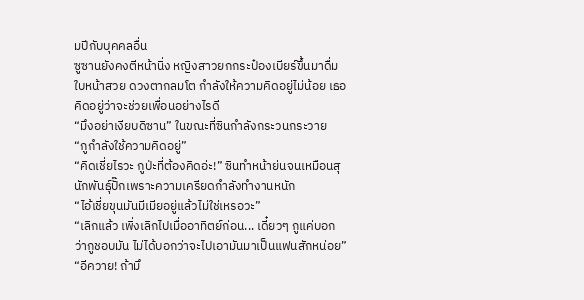มปีกับบุคคลอื่น
ซูซานยังคงตีหน้านิ่ง หญิงสาวยกกระป๋องเบียร์ขึ้นมาดื่ม ใบหน้าสวย ดวงตากลมโต กำลังให้ความคิดอยู่ไม่น้อย เธอคิดอยู่ว่าจะช่วยเพื่อนอย่างไรดี
“มึงอย่าเงียบดิซาน” ในขณะที่ซินกำลังกระวนกระวาย
“กูกำลังใช้ความคิดอยู่”
“คิดเชี่ยไรวะ กูป่ะที่ต้องคิดอ่ะ!” ซินทำหน้าย่นจนเหมือนสุนักพันธุ์ปั๊กเพราะความเครียดกำลังทำงานหนัก
“ไอ้เชี่ยขุนมันมีเมียอยู่แล้วไม่ใช่เหรอวะ”
“เลิกแล้ว เพิ่งเลิกไปเมื่ออาทิตย์ก่อน... เดี๋ยวๆ กูแค่บอกว่ากูชอบมัน ไม่ได้บอกว่าจะไปเอามันมาเป็นแฟนสักหน่อย”
“อีควาย! ถ้ามึ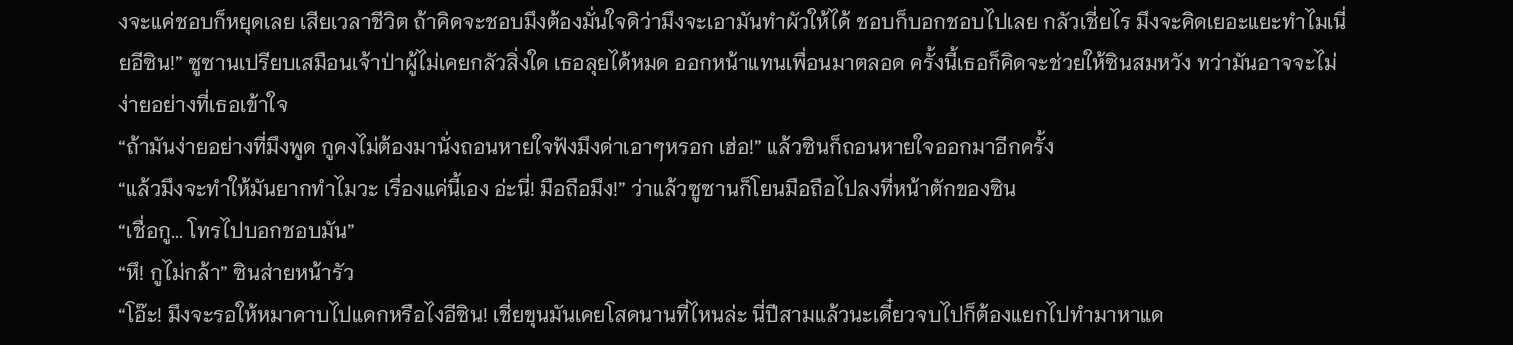งจะแค่ชอบก็หยุดเลย เสียเวลาชีวิต ถ้าคิดจะชอบมึงต้องมั่นใจดิว่ามึงจะเอามันทำผัวให้ได้ ชอบก็บอกชอบไปเลย กลัวเชี่ยไร มึงจะคิดเยอะแยะทำไมเนี่ยอีซิน!” ซูซานเปรียบเสมือนเจ้าป่าผู้ไม่เคยกลัวสิ่งใด เธอลุยได้หมด ออกหน้าแทนเพื่อนมาตลอด ครั้งนี้เธอก็คิดจะช่วยให้ซินสมหวัง ทว่ามันอาจจะไม่ง่ายอย่างที่เธอเข้าใจ
“ถ้ามันง่ายอย่างที่มึงพูด กูคงไม่ต้องมานั่งถอนหายใจฟังมึงด่าเอาๆหรอก เฮ่อ!” แล้วซินก็ถอนหายใจออกมาอีกครั้ง
“แล้วมึงจะทำให้มันยากทำไมวะ เรื่องแค่นี้เอง อ่ะนี่! มือถือมึง!” ว่าแล้วซูซานก็โยนมือถือไปลงที่หน้าตักของซิน
“เชื่อกู... โทรไปบอกชอบมัน”
“หึ! กูไม่กล้า” ซินส่ายหน้ารัว
“โอ๊ะ! มึงจะรอให้หมาคาบไปแดกหรือไงอีซิน! เชี่ยขุนมันเคยโสดนานที่ไหนล่ะ นี่ปีสามแล้วนะเดี๋ยวจบไปก็ต้องแยกไปทำมาหาแด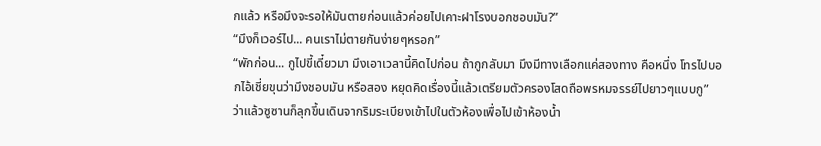กแล้ว หรือมึงจะรอให้มันตายก่อนแล้วค่อยไปเคาะฝาโรงบอกชอบมัน?”
“มึงก็เวอร์ไป... คนเราไม่ตายกันง่ายๆหรอก”
“พักก่อน... กูไปขี้เดี๋ยวมา มึงเอาเวลานี้คิดไปก่อน ถ้ากูกลับมา มึงมีทางเลือกแค่สองทาง คือหนึ่ง โทรไปบอกไอ้เชี่ยขุนว่ามึงชอบมัน หรือสอง หยุดคิดเรื่องนี้แล้วเตรียมตัวครองโสดถือพรหมจรรย์ไปยาวๆแบบกู”
ว่าแล้วซูซานก็ลุกขึ้นเดินจากริมระเบียงเข้าไปในตัวห้องเพื่อไปเข้าห้องน้ำ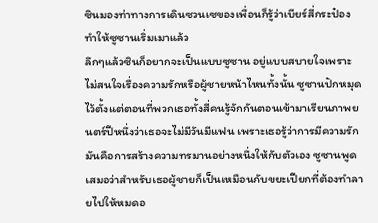ซินมองท่าทางการเดินซวนเซของเพื่อนก็รู้ว่าเบียร์สี่กระป๋องทำให้ซูซานเริ่มเมาแล้ว
ลึกๆแล้วซินก็อยากจะเป็นแบบซูซาน อยู่แบบสบายใจเพราะไม่สนใจเรื่องความรักหรือผู้ชายหน้าไหนทั้งนั้น ซูซานปักหมุดไว้ตั้งแต่ตอนที่พวกเธอทั้งสี่คนรู้จักกันตอนเข้ามาเรียนภาพยนตร์ปีหนึ่งว่าเธอจะไม่มีวันมีแฟน เพราะเธอรู้ว่าการมีความรักมันคือการสร้างความทรมานอย่างหนึ่งให้กับตัวเอง ซูซานพูดเสมอว่าสำหรับเธอผู้ชายก็เป็นเหมือนกับขยะเปียกที่ต้องทำลายไปให้หมดอ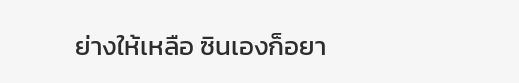ย่างให้เหลือ ซินเองก็อยา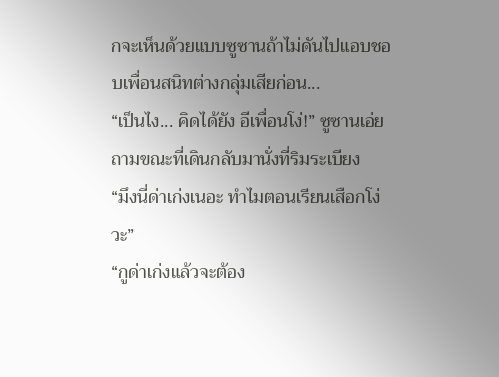กจะเห็นด้วยแบบซูซานถ้าไม่ดันไปแอบชอบเพื่อนสนิทต่างกลุ่มเสียก่อน...
“เป็นไง... คิดได้ยัง อีเพื่อนโง่!” ซูซานเอ่ยถามขณะที่เดินกลับมานั่งที่ริมระเบียง
“มึงนี่ด่าเก่งเนอะ ทำไมตอนเรียนเสือกโง่วะ”
“กูด่าเก่งแล้วจะต้อง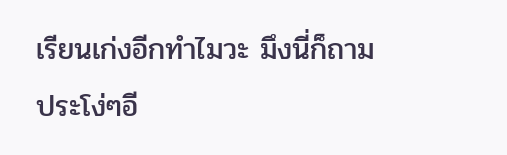เรียนเก่งอีกทำไมวะ มึงนี่ก็ถามประโง่ๆอี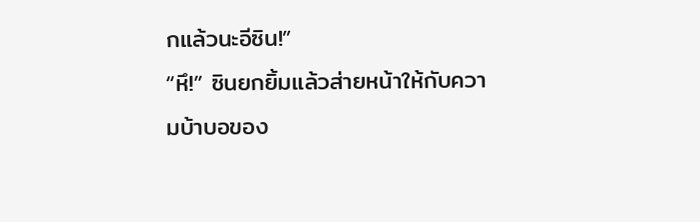กแล้วนะอีซิน!”
“หึ!” ซินยกยิ้มแล้วส่ายหน้าให้กับความบ้าบอของ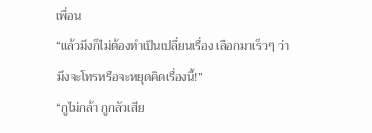เพื่อน
“แล้วมึงก็ไม่ต้องทำเป็นเปลื่ยนเรื่อง เลือกมาเร็วๆ ว่ามึงจะโทรหรือจะหยุดคิดเรื่องนี้!”
“กูไม่กล้า กูกลัวเสีย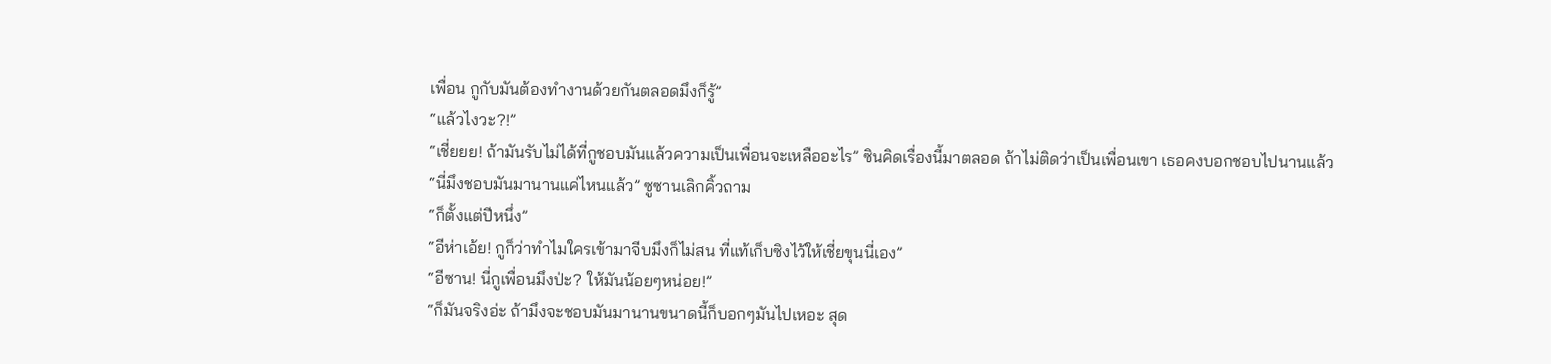เพื่อน กูกับมันต้องทำงานด้วยกันตลอดมึงก็รู้”
“แล้วไงวะ?!”
“เชี่ยยย! ถ้ามันรับไม่ได้ที่กูชอบมันแล้วความเป็นเพื่อนจะเหลืออะไร” ซินคิดเรื่องนี้มาตลอด ถ้าไม่ติดว่าเป็นเพื่อนเขา เธอคงบอกชอบไปนานแล้ว
“นี่มึงชอบมันมานานแค่ไหนแล้ว” ซูซานเลิกคิ้วถาม
“ก็ตั้งแต่ปีหนึ่ง”
“อีห่าเอ้ย! กูก็ว่าทำไมใครเข้ามาจีบมึงก็ไม่สน ที่แท้เก็บซิงไว้ให้เชี่ยขุนนี่เอง”
“อีซาน! นี่กูเพื่อนมึงป่ะ? ให้มันน้อยๆหน่อย!”
“ก็มันจริงอ่ะ ถ้ามึงจะชอบมันมานานขนาดนี้ก็บอกๆมันไปเหอะ สุด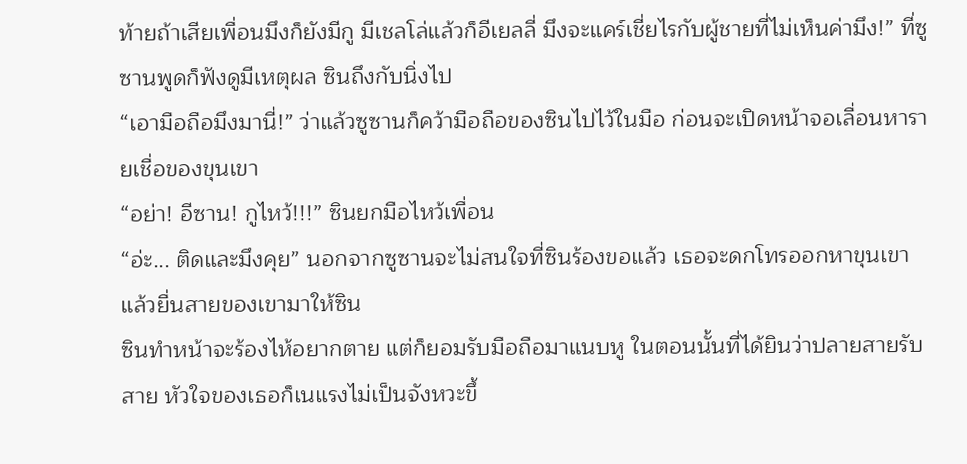ท้ายถ้าเสียเพื่อนมึงก็ยังมีกู มีเชลโล่แล้วก็อีเยลลี่ มึงจะแคร์เชี่ยไรกับผู้ชายที่ไม่เห็นค่ามึง!” ที่ซูซานพูดก็ฟังดูมีเหตุผล ซินถึงกับนิ่งไป
“เอามือถือมึงมานี่!” ว่าแล้วซูซานก็คว้ามือถือของซินไปไว้ในมือ ก่อนจะเปิดหน้าจอเลื่อนหารายเชื่อของขุนเขา
“อย่า! อีซาน! กูไหว้!!!” ซินยกมือไหว้เพื่อน
“อ่ะ... ติดและมึงคุย” นอกจากซูซานจะไม่สนใจที่ซินร้องขอแล้ว เธอจะดกโทรออกหาขุนเขา แล้วยื่นสายของเขามาให้ซิน
ซินทำหน้าจะร้องไห้อยากตาย แต่ก็ยอมรับมือถือมาแนบหู ในตอนนั้นที่ได้ยินว่าปลายสายรับสาย หัวใจของเธอก็เนแรงไม่เป็นจังหวะขึ้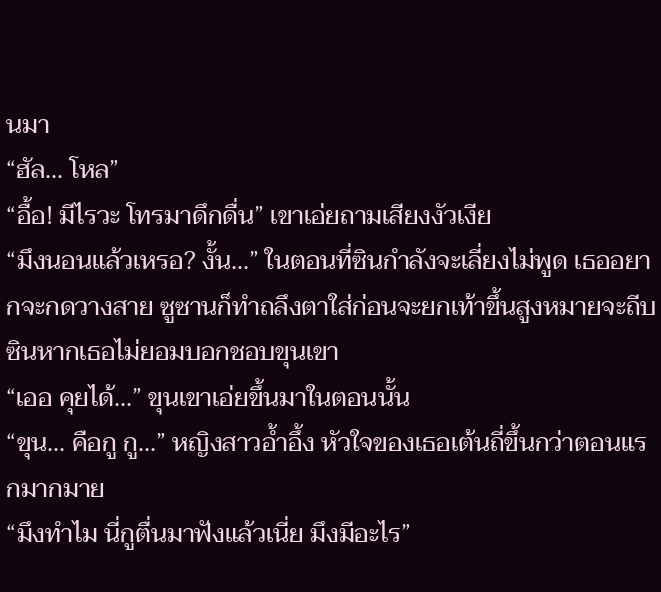นมา
“ฮัล... โหล”
“อื้อ! มีไรวะ โทรมาดึกดื่น” เขาเอ่ยถามเสียงงัวเงีย
“มึงนอนแล้วเหรอ? งั้น...” ในตอนที่ซินกำลังจะเลี่ยงไม่พูด เธออยากจะกดวางสาย ซูซานก็ทำถลึงตาใส่ก่อนจะยกเท้าขึ้นสูงหมายจะถีบซินหากเธอไม่ยอมบอกชอบขุนเขา
“เออ คุยได้...” ขุนเขาเอ่ยขึ้นมาในตอนนั้น
“ขุน... คือกู กู...” หญิงสาวอ้ำอึ้ง หัวใจของเธอเต้นถี่ขึ้นกว่าตอนแรกมากมาย
“มึงทำไม นี่กูตื่นมาฟังแล้วเนี่ย มึงมีอะไร”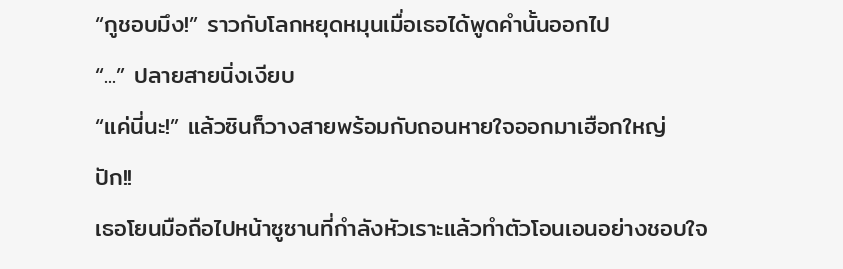“กูชอบมึง!” ราวกับโลกหยุดหมุนเมื่อเธอได้พูดคำนั้นออกไป
“...” ปลายสายนิ่งเงียบ
“แค่นี่นะ!” แล้วซินก็วางสายพร้อมกับถอนหายใจออกมาเฮือกใหญ่
ปัก!!
เธอโยนมือถือไปหน้าซูซานที่กำลังหัวเราะแล้วทำตัวโอนเอนอย่างชอบใจ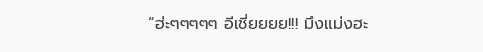“ฮ่ะๆๆๆๆๆ อีเชี่ยยยย!!! มึงแม่งฮะ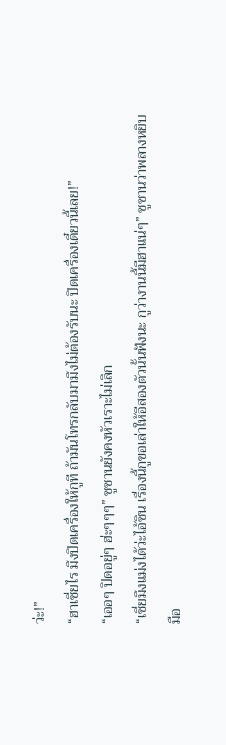ว่ะ!”
“ฮาเชี่ยไร มึงปิดเครื่องให้กูที ถ้ามันโทรกลับมามึงไม่ต้องรับนะ ปิดเครื่องเดี๋ยวนี้เลย!”
“เออๆ ปิดอยู่ๆ ฮ่ะๆๆๆ” ซูซานยังคงหัวเราะไม่เลิก
“เชี่ยมึงแม่งได้ว่ะไอ้ซิน เรื่องนี้กูขอเล่าให้อีสองตัวนั้นฟังนะ กูว่างานนี้มีฮาแน่ๆ” ซูซานว่าพลางหยิบมือ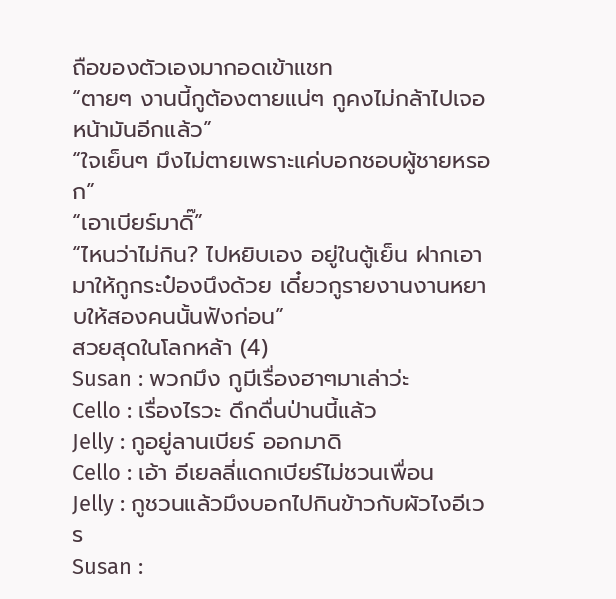ถือของตัวเองมากอดเข้าแชท
“ตายๆ งานนี้กูต้องตายแน่ๆ กูคงไม่กล้าไปเจอหน้ามันอีกแล้ว”
“ใจเย็นๆ มึงไม่ตายเพราะแค่บอกชอบผู้ชายหรอก”
“เอาเบียร์มาดิ๊”
“ไหนว่าไม่กิน? ไปหยิบเอง อยู่ในตู้เย็น ฝากเอามาให้กูกระป๋องนึงด้วย เดี๋ยวกูรายงานงานหยาบให้สองคนนั้นฟังก่อน”
สวยสุดในโลกหล้า (4)
Susan : พวกมึง กูมีเรื่องฮาๆมาเล่าว่ะ
Cello : เรื่องไรวะ ดึกดื่นป่านนี้แล้ว
Jelly : กูอยู่ลานเบียร์ ออกมาดิ
Cello : เอ้า อีเยลลี่แดกเบียร์ไม่ชวนเพื่อน
Jelly : กูชวนแล้วมึงบอกไปกินข้าวกับผัวไงอีเวร
Susan :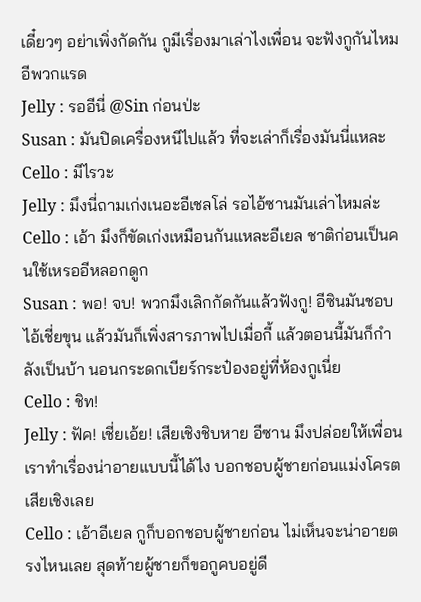เดี๋ยวๆ อย่าเพิ่งกัดกัน กูมีเรื่องมาเล่าไงเพื่อน จะฟังกูกันไหมอีพวกแรด
Jelly : รออีนี่ @Sin ก่อนป่ะ
Susan : มันปิดเครื่องหนีไปแล้ว ที่จะเล่าก็เรื่องมันนี่แหละ
Cello : มีไรวะ
Jelly : มึงนี่ถามเก่งเนอะอีเชลโล่ รอไอ้ซานมันเล่าไหมล่ะ
Cello : เอ้า มึงก็ขัดเก่งเหมือนกันแหละอีเยล ชาติก่อนเป็นคนใช้เหรออีหลอกดูก
Susan : พอ! จบ! พวกมึงเลิกกัดกันแล้วฟังกู! อีซินมันชอบไอ้เชี่ยขุน แล้วมันก็เพิ่งสารภาพไปเมื่อกี้ แล้วตอนนี้มันก็กำลังเป็นบ้า นอนกระดกเบียร์กระป๋องอยู่ที่ห้องกูเนี่ย
Cello : ชิท!
Jelly : ฟัค! เชี่ยเอ้ย! เสียเชิงชิบหาย อีซาน มึงปล่อยให้เพื่อนเราทำเรื่องน่าอายแบบนี้ได้ไง บอกชอบผู้ชายก่อนแม่งโครตเสียเชิงเลย
Cello : เอ้าอีเยล กูก็บอกชอบผู้ชายก่อน ไม่เห็นจะน่าอายตรงไหนเลย สุดท้ายผู้ชายก็ขอกูคบอยู่ดี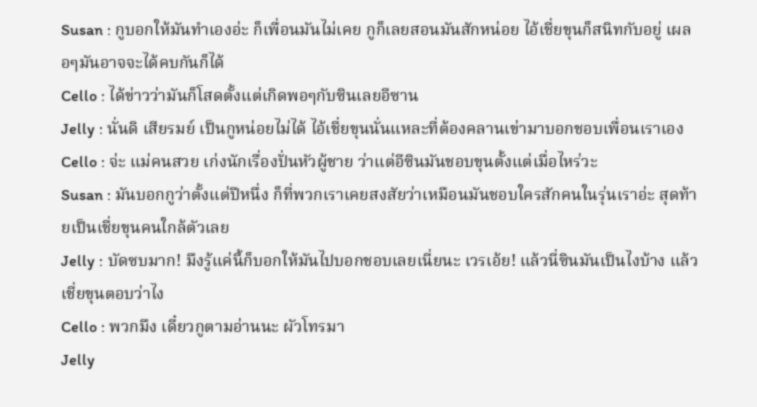Susan : กูบอกให้มันทำเองอ่ะ ก็เพื่อนมันไม่เคย กูก็เลยสอนมันสักหน่อย ไอ้เชี่ยขุนก็สนิทกับอยู่ เผลอๆมันอาจจะได้คบกันก็ได้
Cello : ได้ข่าวว่ามันก็โสดตั้งแต่เกิดพอๆกับซินเลยอีซาน
Jelly : นั่นดิ เสียรมย์ เป็นกูหน่อยไม่ได้ ไอ้เชี่ยขุนนั่นแหละที่ต้องคลานเข่ามาบอกชอบเพื่อนเราเอง
Cello : จ่ะ แม่คนสวย เก่งนักเรื่องปั่นหัวผู้ชาย ว่าแต่อีซินมันชอบขุนตั้งแต่เมื่อไหร่วะ
Susan : มันบอกกูว่าตั้งแต่ปีหนึ่ง ก็ที่พวกเราเคยสงสัยว่าเหมือนมันชอบใครสักคนในรุ่นเราอ่ะ สุดท้ายเป็นเชี่ยขุนคนใกล้ตัวเลย
Jelly : บัดซบมาก! มึงรู้แค่นี้ก็บอกให้มันไปบอกชอบเลยเนี่ยนะ เวรเอ้ย! แล้วนี่ซินมันเป็นไงบ้าง แล้วเชี่ยขุนตอบว่าไง
Cello : พวกมึง เดี๋ยวกูตามอ่านนะ ผัวโทรมา
Jelly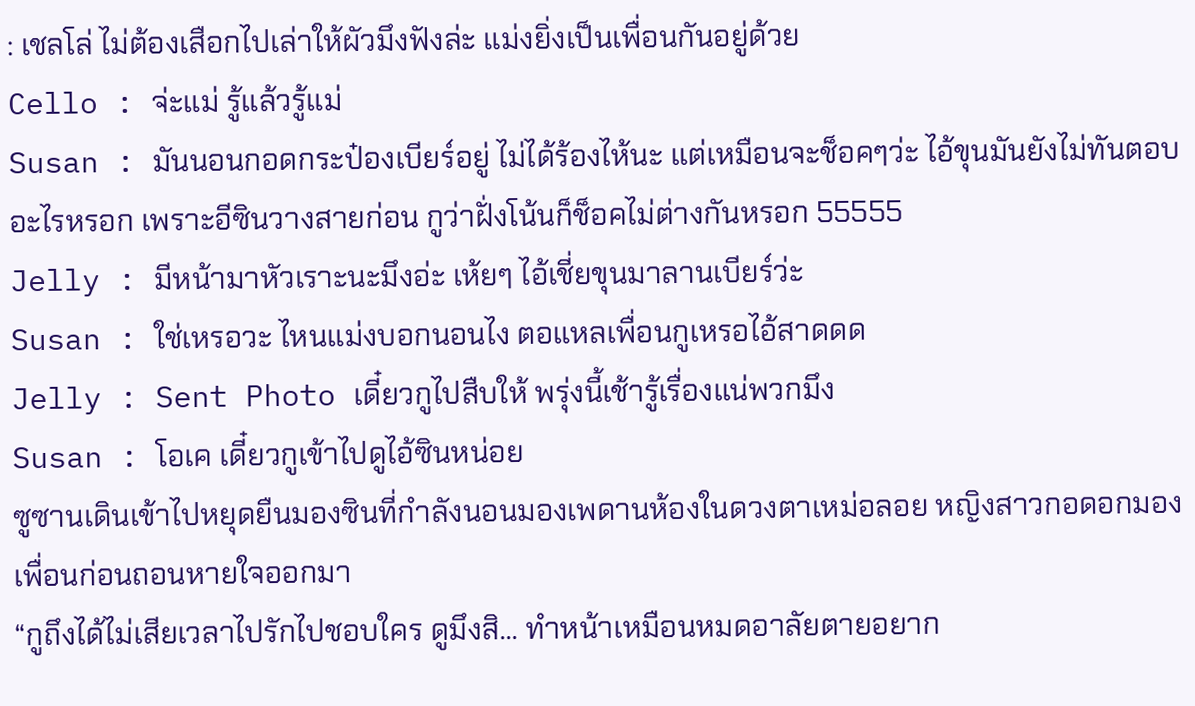: เชลโล่ ไม่ต้องเสือกไปเล่าให้ผัวมึงฟังล่ะ แม่งยิ่งเป็นเพื่อนกันอยู่ด้วย
Cello : จ่ะแม่ รู้แล้วรู้แม่
Susan : มันนอนกอดกระป๋องเบียร์อยู่ ไม่ได้ร้องไห้นะ แต่เหมือนจะช็อคๆว่ะ ไอ้ขุนมันยังไม่ทันตอบอะไรหรอก เพราะอีซินวางสายก่อน กูว่าฝั่งโน้นก็ช็อคไม่ต่างกันหรอก 55555
Jelly : มีหน้ามาหัวเราะนะมึงอ่ะ เห้ยๆ ไอ้เชี่ยขุนมาลานเบียร์ว่ะ
Susan : ใช่เหรอวะ ไหนแม่งบอกนอนไง ตอแหลเพื่อนกูเหรอไอ้สาดดด
Jelly : Sent Photo เดี๋ยวกูไปสืบให้ พรุ่งนี้เช้ารู้เรื่องแน่พวกมึง
Susan : โอเค เดี๋ยวกูเข้าไปดูไอ้ซินหน่อย
ซูซานเดินเข้าไปหยุดยืนมองซินที่กำลังนอนมองเพดานห้องในดวงตาเหม่อลอย หญิงสาวกอดอกมองเพื่อนก่อนถอนหายใจออกมา
“กูถึงได้ไม่เสียเวลาไปรักไปชอบใคร ดูมึงสิ... ทำหน้าเหมือนหมดอาลัยตายอยาก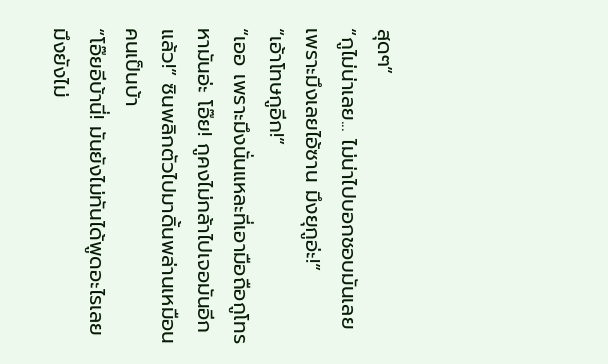สุดๆ”
“กูไม่น่าเลย... ไม่น่าไปบอกชอบมันเลย เพราะมึงเลยไอ้ซาน มึงยุกูอ่ะ!”
“เอ้าโทษกูอีก!”
“เออ เพราะมึงนั่นแหละที่เอามือถือกูโทรหามันอ่ะ โอ๊ย! กูคงไม่กล้าไปเจอมันอีกแล้ว!” ซินพลิกตัวไปมาดิ้นพล่านเหมือนคนเป็นบ้า
“โอ๊ยอีบ้านี่! มันยังไม่ทันได้พูดอะไรเลย มึงยังไม่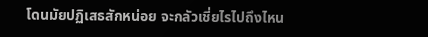โดนมัยปฏิเสธสักหน่อย จะกลัวเชี่ยไรไปถึงไหน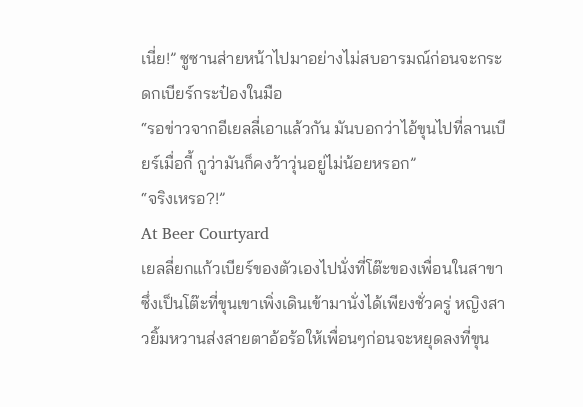เนี่ย!” ซูซานส่ายหน้าไปมาอย่างไม่สบอารมณ์ก่อนจะกระดกเบียร์กระป๋องในมือ
“รอข่าวจากอีเยลลี่เอาแล้วกัน มันบอกว่าไอ้ขุนไปที่ลานเบียร์เมื่อกี้ กูว่ามันก็คงว้าวุ่นอยู่ไม่น้อยหรอก”
“จริงเหรอ?!”
At Beer Courtyard
เยลลี่ยกแก้วเบียร์ของตัวเองไปนั่งที่โต๊ะของเพื่อนในสาขา ซึ่งเป็นโต๊ะที่ขุนเขาเพิ่งเดินเข้ามานั่งได้เพียงชั่วครู่ หญิงสาวยิ้มหวานส่งสายตาอ้อร้อให้เพื่อนๆก่อนจะหยุดลงที่ขุน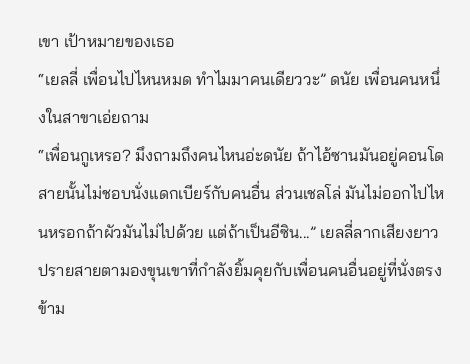เขา เป้าหมายของเธอ
“เยลลี่ เพื่อนไปไหนหมด ทำไมมาคนเดียววะ” ดนัย เพื่อนคนหนึ่งในสาขาเอ่ยถาม
“เพื่อนกูเหรอ? มึงถามถึงคนไหนอ่ะดนัย ถ้าไอ้ซานมันอยู่คอนโด สายนั้นไม่ชอบนั่งแดกเบียร์กับคนอื่น ส่วนเชลโล่ มันไม่ออกไปไหนหรอกถ้าผัวมันไม่ไปด้วย แต่ถ้าเป็นอีซิน...” เยลลี่ลากเสียงยาวปรายสายตามองขุนเขาที่กำลังยิ้มคุยกับเพื่อนคนอื่นอยู่ที่นั่งตรงข้าม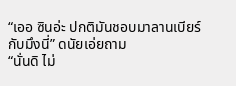“เออ ซินอ่ะ ปกติมันชอบมาลานเบียร์กับมึงนี่” ดนัยเอ่ยถาม
“นั่นดิ ไม่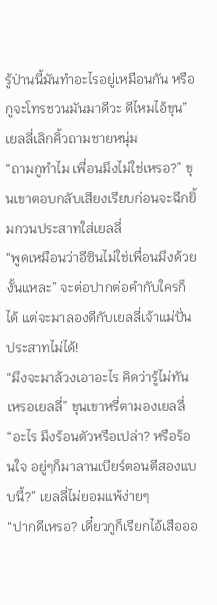รู้ป่านนี้มันทำอะไรอยู่เหมือนกัน หรือกูจะโทรชวนมันมาดีวะ ดีไหมไอ้ขุน” เยลลี่เลิกคิ้วถามชายหนุ่ม
“ถามกูทำไม เพื่อนมึงไม่ใช่เหรอ?” ขุนเขาตอบกลับเสียงเรียบก่อนจะฉีกยิ้มกวนประสาทใส่เยลลี่
“พูดเหมือนว่าอีซินไม่ใช่เพื่อนมึงด้วยงั้นแหละ” จะต่อปากต่อคำกับใครก็ได้ แต่จะมาลองดีกับเยลลี่เจ้าแม่ปั่นประสาทไม่ได้!
“มึงจะมาล้วงเอาอะไร คิดว่ารู้ไม่ทันเหรอเยลลี่” ขุนเขาหรี่ตามองเยลลี่
“อะไร มึงร้อนตัวหรือเปล่า? หรือร้อนใจ อยู่ๆก็มาลานเบียร์ตอนตีสองแบบนี้?” เยลลี่ไม่ยอมแพ้ง่ายๆ
“ปากดีเหรอ? เดี๋ยวกูก็เรียกไอ้เสือออ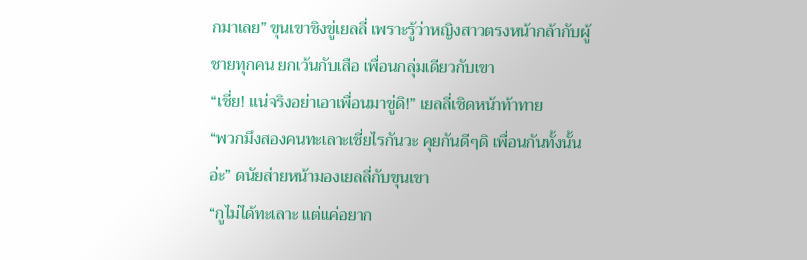กมาเลย” ขุนเขาชิงขู่เยลลี่ เพราะรู้ว่าหญิงสาวตรงหน้ากล้ากับผู้ชายทุกคน ยกเว้นกับเสือ เพื่อนกลุ่มเดียวกับเขา
“เชี่ย! แน่จริงอย่าเอาเพื่อนมาขู่ดิ!” เยลลี่เชิดหน้าท้าทาย
“พวกมึงสองคนทะเลาะเชี่ยไรกันวะ คุยกันดีๆดิ เพื่อนกันทั้งนั้นอ่ะ” ดนัยส่ายหน้ามองเยลลี่กับขุนเขา
“กูไม่ได้ทะเลาะ แต่แค่อยาก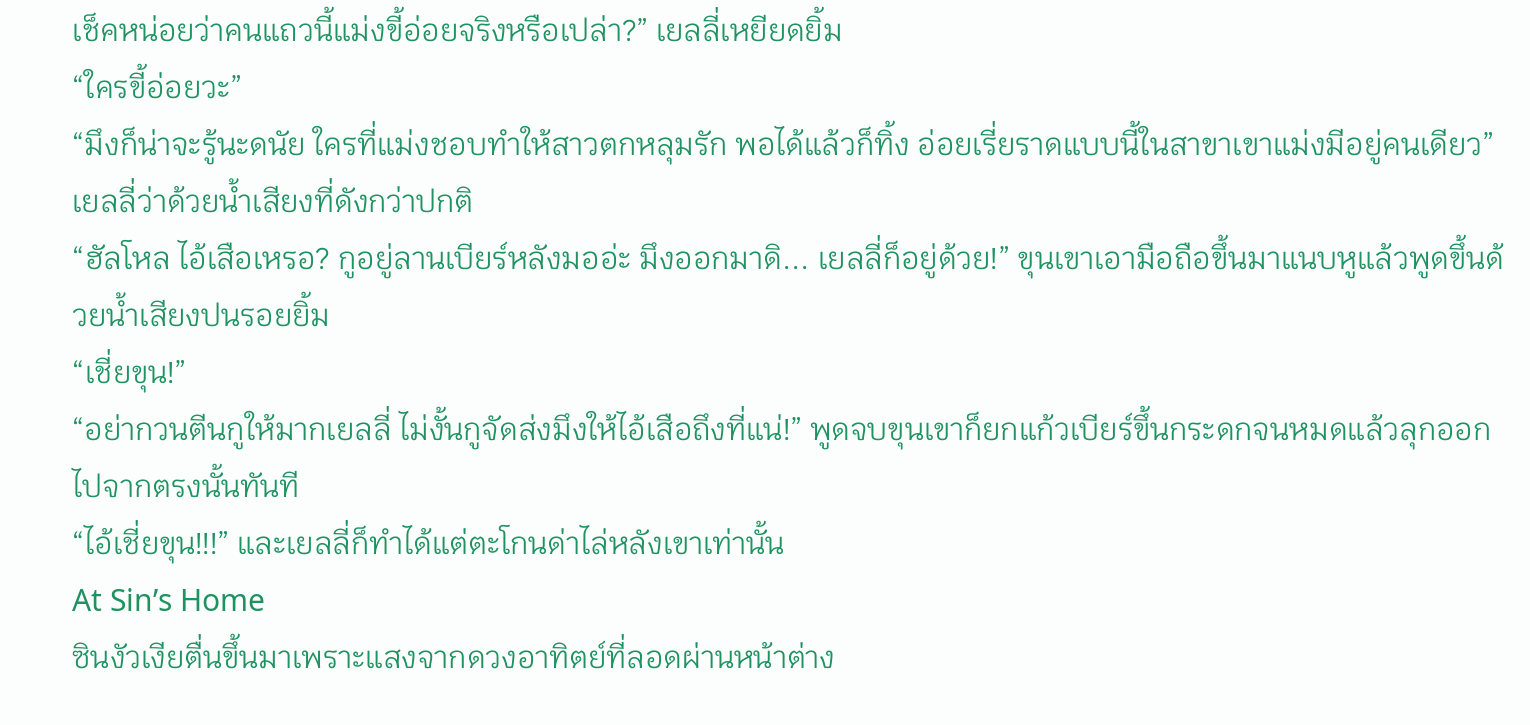เช็คหน่อยว่าคนแถวนี้แม่งขี้อ่อยจริงหรือเปล่า?” เยลลี่เหยียดยิ้ม
“ใครขี้อ่อยวะ”
“มึงก็น่าจะรู้นะดนัย ใครที่แม่งชอบทำให้สาวตกหลุมรัก พอได้แล้วก็ทิ้ง อ่อยเรี่ยราดแบบนี้ในสาขาเขาแม่งมีอยู่คนเดียว” เยลลี่ว่าด้วยน้ำเสียงที่ดังกว่าปกติ
“ฮัลโหล ไอ้เสือเหรอ? กูอยู่ลานเบียร์หลังมออ่ะ มึงออกมาดิ... เยลลี่ก็อยู่ด้วย!” ขุนเขาเอามือถือขึ้นมาแนบหูแล้วพูดขึ้นด้วยน้ำเสียงปนรอยยิ้ม
“เชี่ยขุน!”
“อย่ากวนตีนกูให้มากเยลลี่ ไม่งั้นกูจัดส่งมึงให้ไอ้เสือถึงที่แน่!” พูดจบขุนเขาก็ยกแก้วเบียร์ขึ้นกระดกจนหมดแล้วลุกออกไปจากตรงนั้นทันที
“ไอ้เชี่ยขุน!!!” และเยลลี่ก็ทำได้แต่ตะโกนด่าไล่หลังเขาเท่านั้น
At Sin’s Home
ซินงัวเงียตื่นขึ้นมาเพราะแสงจากดวงอาทิตย์ที่ลอดผ่านหน้าต่าง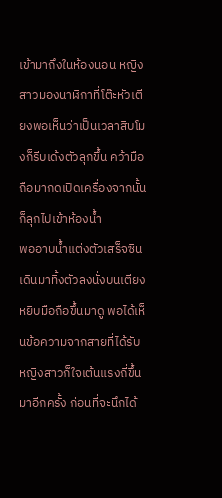เข้ามาถึงในห้องนอน หญิงสาวมองนาฬิกาที่โต๊ะหัวเตียงพอเห็นว่าเป็นเวลาสิบโมงก็รีบเด้งตัวลุกขึ้น คว้ามือถือมากดเปิดเครื่องจากนั้นก็ลุกไปเข้าห้องน้ำ
พออาบน้ำแต่งตัวเสร็จซินเดินมาทิ้งตัวลงนั่งบนเตียงหยิบมือถือขึ้นมาดู พอได้เห็นข้อความจากสายที่ได้รับหญิงสาวก็ใจเต้นแรงถี่ขึ้นมาอีกครั้ง ก่อนที่จะนึกได้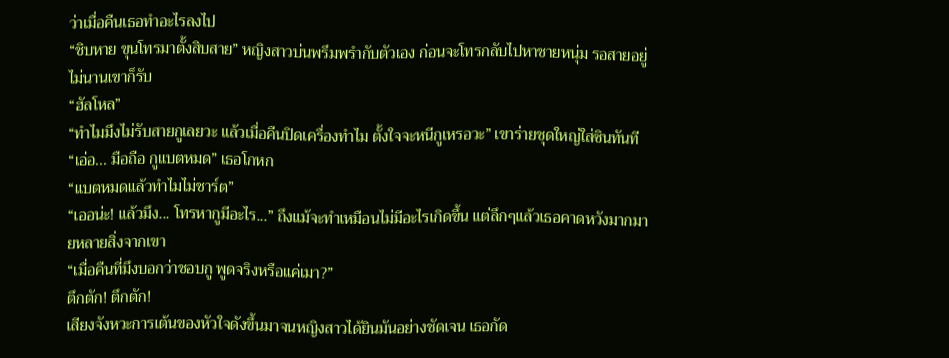ว่าเมื่อคืนเธอทำอะไรลงไป
“ชิบหาย ขุนโทรมาตั้งสิบสาย” หญิงสาวบ่นพรึมพรำกับตัวเอง ก่อนจะโทรกลับไปหาชายหนุ่ม รอสายอยู่ไม่นานเขาก็รับ
“ฮัลโหล”
“ทำไมมึงไม่รับสายกูเลยวะ แล้วเมื่อคืนปิดเครื่องทำไม ตั้งใจจะหนีกูเหรอวะ” เขาร่ายชุดใหญ่ใส่ซินทันที
“เอ่อ... มือถือ กูแบตหมด” เธอโกหก
“แบตหมดแล้วทำไมไม่ชาร์ต”
“เออน่ะ! แล้วมึง... โทรหากูมีอะไร...” ถึงแม้จะทำเหมือนไม่มีอะไรเกิดขึ้น แต่ลึกๆแล้วเธอคาดหวังมากมายหลายสิ่งจากเขา
“เมื่อคืนที่มึงบอกว่าชอบกู พูดจริงหรือแค่เมา?”
ตึกตัก! ตึกตัก!
เสียงจังหวะการเต้นของหัวใจดังขึ้นมาจนหญิงสาวได้ยินมันอย่างชัดเจน เธอกัด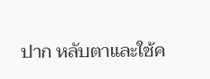ปาก หลับตาและใช้ค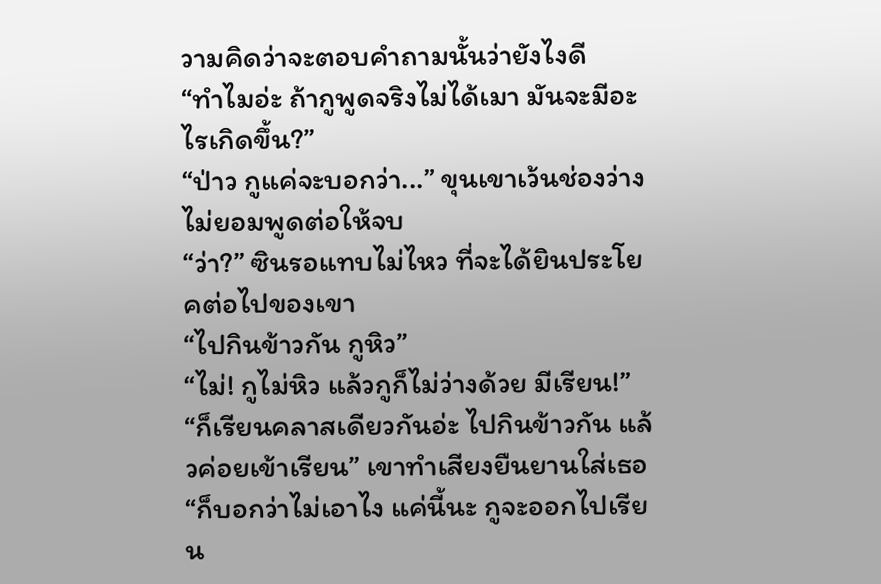วามคิดว่าจะตอบคำถามนั้นว่ายังไงดี
“ทำไมอ่ะ ถ้ากูพูดจริงไม่ได้เมา มันจะมีอะไรเกิดขึ้น?”
“ป่าว กูแค่จะบอกว่า...” ขุนเขาเว้นช่องว่างไม่ยอมพูดต่อให้จบ
“ว่า?” ซินรอแทบไม่ไหว ที่จะได้ยินประโยคต่อไปของเขา
“ไปกินข้าวกัน กูหิว”
“ไม่! กูไม่หิว แล้วกูก็ไม่ว่างด้วย มีเรียน!”
“ก็เรียนคลาสเดียวกันอ่ะ ไปกินข้าวกัน แล้วค่อยเข้าเรียน” เขาทำเสียงยืนยานใส่เธอ
“ก็บอกว่าไม่เอาไง แค่นี้นะ กูจะออกไปเรียน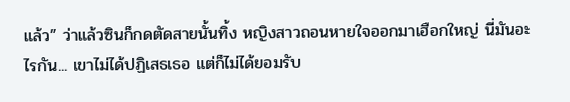แล้ว” ว่าแล้วซินก็กดตัดสายนั้นทิ้ง หญิงสาวถอนหายใจออกมาเฮือกใหญ่ นี่มันอะไรกัน... เขาไม่ได้ปฏิเสธเธอ แต่ก็ไม่ได้ยอมรับ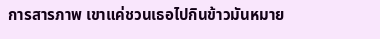การสารภาพ เขาแค่ชวนเธอไปกินข้าวมันหมาย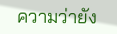ความว่ายัง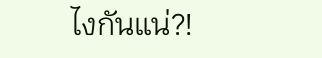ไงกันแน่?!